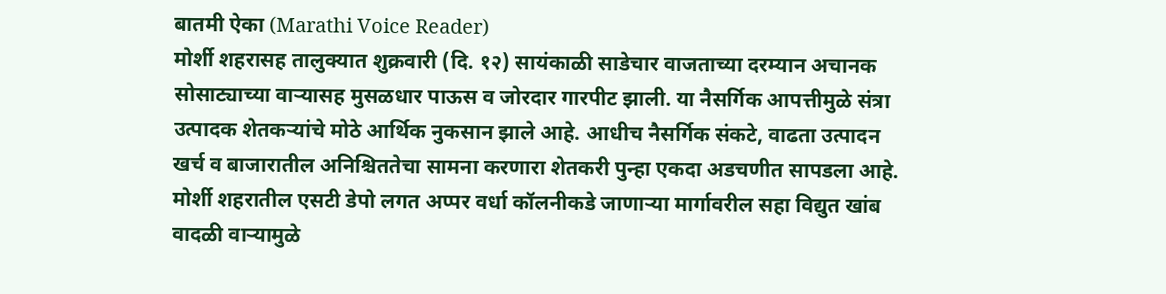बातमी ऐका (Marathi Voice Reader)
मोर्शी शहरासह तालुक्यात शुक्रवारी (दि. १२) सायंकाळी साडेचार वाजताच्या दरम्यान अचानक सोसाट्याच्या वाऱ्यासह मुसळधार पाऊस व जोरदार गारपीट झाली. या नैसर्गिक आपत्तीमुळे संत्रा उत्पादक शेतकऱ्यांचे मोठे आर्थिक नुकसान झाले आहे. आधीच नैसर्गिक संकटे, वाढता उत्पादन खर्च व बाजारातील अनिश्चिततेचा सामना करणारा शेतकरी पुन्हा एकदा अडचणीत सापडला आहे. मोर्शी शहरातील एसटी डेपो लगत अप्पर वर्धा कॉलनीकडे जाणाऱ्या मार्गावरील सहा विद्युत खांब वादळी वाऱ्यामुळे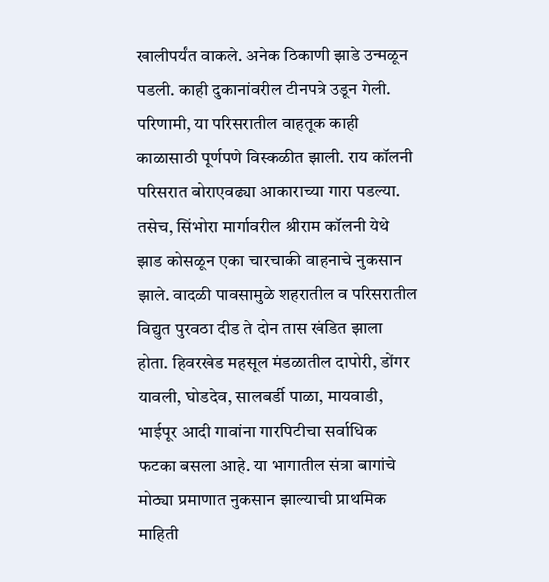खालीपर्यंत वाकले. अनेक ठिकाणी झाडे उन्मळून पडली. काही दुकानांवरील टीनपत्रे उडून गेली. परिणामी, या परिसरातील वाहतूक काही काळासाठी पूर्णपणे विस्कळीत झाली. राय कॉलनी परिसरात बोराएवढ्या आकाराच्या गारा पडल्या. तसेच, सिंभोरा मार्गावरील श्रीराम कॉलनी येथे झाड कोसळून एका चारचाकी वाहनाचे नुकसान झाले. वादळी पावसामुळे शहरातील व परिसरातील विद्युत पुरवठा दीड ते दोन तास खंडित झाला होता. हिवरखेड महसूल मंडळातील दापोरी, डोंगर यावली, घोडदेव, सालबर्डी पाळा, मायवाडी, भाईपूर आदी गावांना गारपिटीचा सर्वाधिक फटका बसला आहे. या भागातील संत्रा बागांचे मोठ्या प्रमाणात नुकसान झाल्याची प्राथमिक माहिती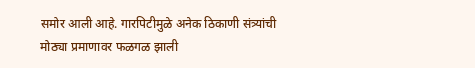समोर आली आहे. गारपिटीमुळे अनेक ठिकाणी संत्र्यांची मोठ्या प्रमाणावर फळगळ झाली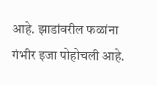आहे. झाडांवरील फळांना गंभीर इजा पोहोचली आहे.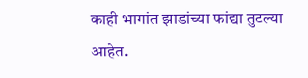काही भागांत झाडांच्या फांद्या तुटल्या आहेत.